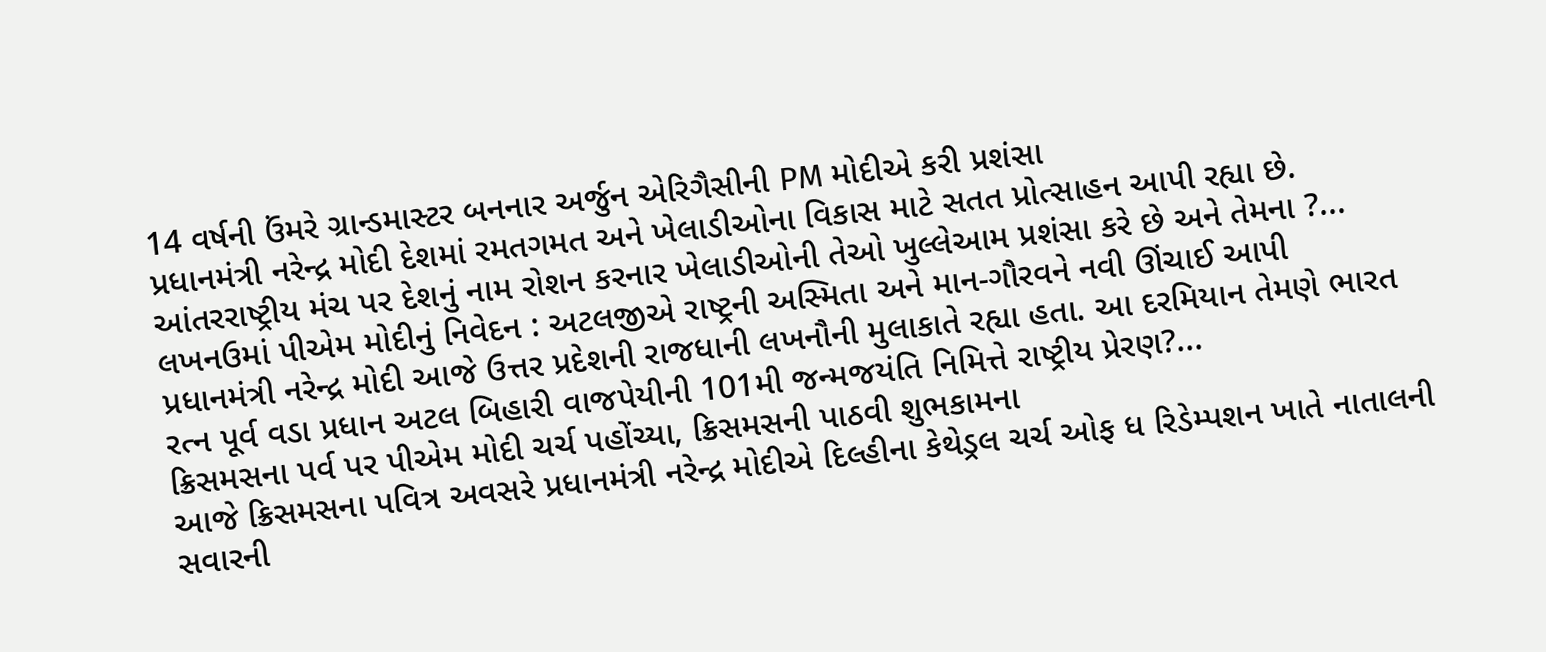14 વર્ષની ઉંમરે ગ્રાન્ડમાસ્ટર બનનાર અર્જુન એરિગૈસીની PM મોદીએ કરી પ્રશંસા
પ્રધાનમંત્રી નરેન્દ્ર મોદી દેશમાં રમતગમત અને ખેલાડીઓના વિકાસ માટે સતત પ્રોત્સાહન આપી રહ્યા છે. આંતરરાષ્ટ્રીય મંચ પર દેશનું નામ રોશન કરનાર ખેલાડીઓની તેઓ ખુલ્લેઆમ પ્રશંસા કરે છે અને તેમના ?...
લખનઉમાં પીએમ મોદીનું નિવેદન : અટલજીએ રાષ્ટ્રની અસ્મિતા અને માન-ગૌરવને નવી ઊંચાઈ આપી
પ્રધાનમંત્રી નરેન્દ્ર મોદી આજે ઉત્તર પ્રદેશની રાજધાની લખનૌની મુલાકાતે રહ્યા હતા. આ દરમિયાન તેમણે ભારત રત્ન પૂર્વ વડા પ્રધાન અટલ બિહારી વાજપેયીની 101મી જન્મજયંતિ નિમિત્તે રાષ્ટ્રીય પ્રેરણ?...
ક્રિસમસના પર્વ પર પીએમ મોદી ચર્ચ પહોંચ્યા, ક્રિસમસની પાઠવી શુભકામના
આજે ક્રિસમસના પવિત્ર અવસરે પ્રધાનમંત્રી નરેન્દ્ર મોદીએ દિલ્હીના કેથેડ્રલ ચર્ચ ઓફ ધ રિડેમ્પશન ખાતે નાતાલની સવારની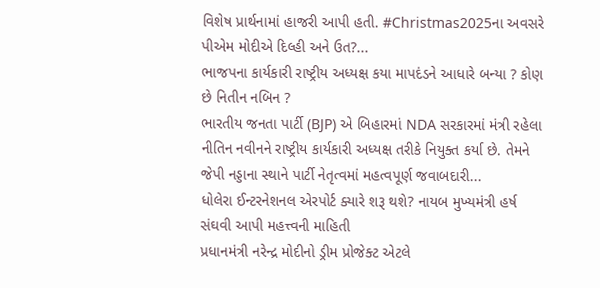વિશેષ પ્રાર્થનામાં હાજરી આપી હતી. #Christmas2025ના અવસરે પીએમ મોદીએ દિલ્હી અને ઉત?...
ભાજપના કાર્યકારી રાષ્ટ્રીય અધ્યક્ષ કયા માપદંડને આધારે બન્યા ? કોણ છે નિતીન નબિન ?
ભારતીય જનતા પાર્ટી (BJP) એ બિહારમાં NDA સરકારમાં મંત્રી રહેલા નીતિન નવીનને રાષ્ટ્રીય કાર્યકારી અધ્યક્ષ તરીકે નિયુક્ત કર્યા છે. તેમને જેપી નડ્ડાના સ્થાને પાર્ટી નેતૃત્વમાં મહત્વપૂર્ણ જવાબદારી...
ધોલેરા ઈન્ટરનેશનલ એરપોર્ટ ક્યારે શરૂ થશે? નાયબ મુખ્યમંત્રી હર્ષ સંઘવી આપી મહત્ત્વની માહિતી
પ્રધાનમંત્રી નરેન્દ્ર મોદીનો ડ્રીમ પ્રોજેક્ટ એટલે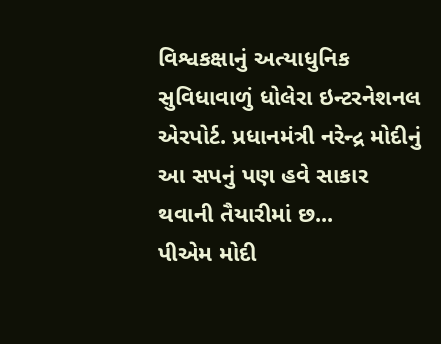વિશ્વકક્ષાનું અત્યાધુનિક સુવિધાવાળું ધોલેરા ઇન્ટરનેશનલ એરપોર્ટ. પ્રધાનમંત્રી નરેન્દ્ર મોદીનું આ સપનું પણ હવે સાકાર થવાની તૈયારીમાં છ...
પીએમ મોદી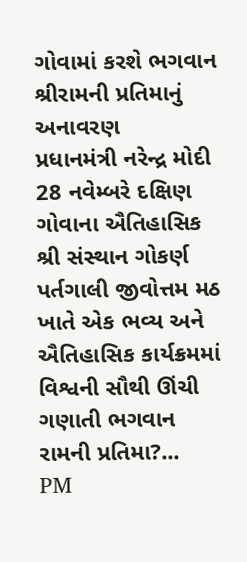ગોવામાં કરશે ભગવાન શ્રીરામની પ્રતિમાનું અનાવરણ
પ્રધાનમંત્રી નરેન્દ્ર મોદી 28 નવેમ્બરે દક્ષિણ ગોવાના ઐતિહાસિક શ્રી સંસ્થાન ગોકર્ણ પર્તગાલી જીવોત્તમ મઠ ખાતે એક ભવ્ય અને ઐતિહાસિક કાર્યક્રમમાં વિશ્વની સૌથી ઊંચી ગણાતી ભગવાન રામની પ્રતિમા?...
PM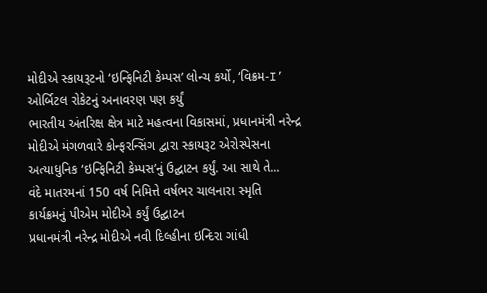મોદીએ સ્કાયરૂટનો ‘ઇન્ફિનિટી કેમ્પસ’ લોન્ચ કર્યો, ‘વિક્રમ-I’ ઓર્બિટલ રોકેટનું અનાવરણ પણ કર્યું
ભારતીય અંતરિક્ષ ક્ષેત્ર માટે મહત્વના વિકાસમાં, પ્રધાનમંત્રી નરેન્દ્ર મોદીએ મંગળવારે કોન્ફરન્સિંગ દ્વારા સ્કાયરૂટ એરોસ્પેસના અત્યાધુનિક ‘ઇન્ફિનિટી કેમ્પસ’નું ઉદ્ઘાટન કર્યું. આ સાથે તે...
વંદે માતરમનાં 150 વર્ષ નિમિત્તે વર્ષભર ચાલનારા સ્મૃતિ કાર્યક્રમનું પીએમ મોદીએ કર્યું ઉદ્ઘાટન
પ્રધાનમંત્રી નરેન્દ્ર મોદીએ નવી દિલ્હીના ઇન્દિરા ગાંધી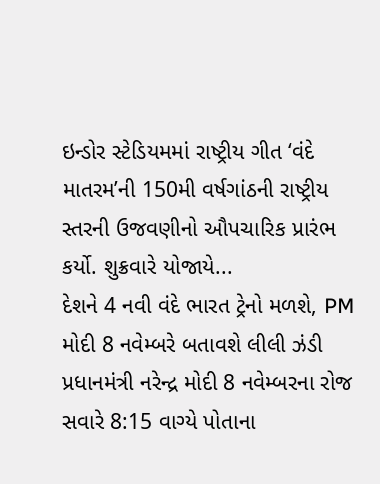ઇન્ડોર સ્ટેડિયમમાં રાષ્ટ્રીય ગીત ‘વંદે માતરમ’ની 150મી વર્ષગાંઠની રાષ્ટ્રીય સ્તરની ઉજવણીનો ઔપચારિક પ્રારંભ કર્યો. શુક્રવારે યોજાયે...
દેશને 4 નવી વંદે ભારત ટ્રેનો મળશે, PM મોદી 8 નવેમ્બરે બતાવશે લીલી ઝંડી
પ્રધાનમંત્રી નરેન્દ્ર મોદી 8 નવેમ્બરના રોજ સવારે 8:15 વાગ્યે પોતાના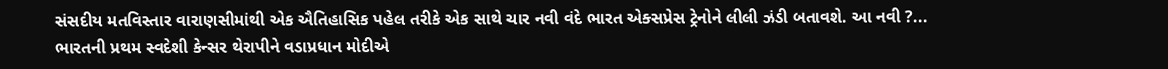સંસદીય મતવિસ્તાર વારાણસીમાંથી એક ઐતિહાસિક પહેલ તરીકે એક સાથે ચાર નવી વંદે ભારત એક્સપ્રેસ ટ્રેનોને લીલી ઝંડી બતાવશે. આ નવી ?...
ભારતની પ્રથમ સ્વદેશી કેન્સર થેરાપીને વડાપ્રધાન મોદીએ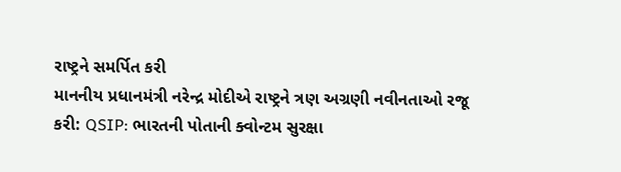રાષ્ટ્રને સમર્પિત કરી
માનનીય પ્રધાનમંત્રી નરેન્દ્ર મોદીએ રાષ્ટ્રને ત્રણ અગ્રણી નવીનતાઓ રજૂ કરી: QSIP: ભારતની પોતાની ક્વોન્ટમ સુરક્ષા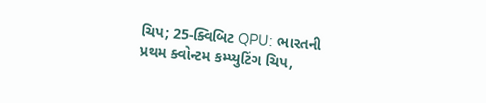ચિપ; 25-ક્વિબિટ QPU: ભારતની પ્રથમ ક્વોન્ટમ કમ્પ્યુટિંગ ચિપ,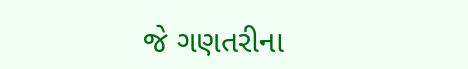જે ગણતરીના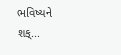ભવિષ્યને શક્...